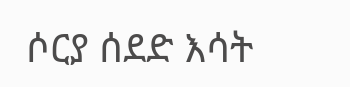ሶርያ ሰደድ እሳት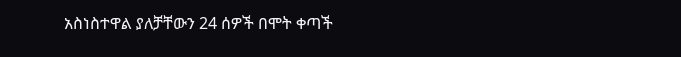አስነስተዋል ያለቻቸውን 24 ሰዎች በሞት ቀጣች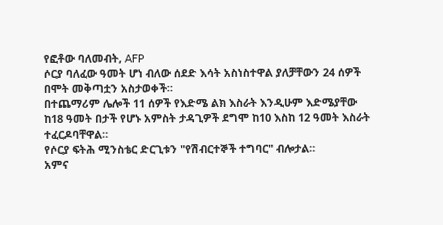የፎቶው ባለመብት, AFP
ሶርያ ባለፈው ዓመት ሆነ ብለው ሰደድ እሳት አስነስተዋል ያለቻቸውን 24 ሰዎች በሞት መቅጣቷን አስታወቀች።
በተጨማሪም ሌሎች 11 ሰዎች የእድሜ ልክ እስራት እንዲሁም እድሜያቸው ከ18 ዓመት በታች የሆኑ አምስት ታዳጊዎች ደግሞ ከ10 እስከ 12 ዓመት እስራት ተፈርዶባቸዋል።
የሶርያ ፍትሕ ሚንስቴር ድርጊቱን "የሽብርተኞች ተግባር" ብሎታል።
አምና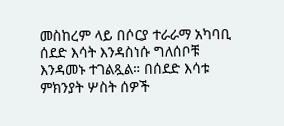መስከረም ላይ በሶርያ ተራራማ አካባቢ ሰደድ እሳት እንዳስነሱ ግለሰቦቹ እንዳመኑ ተገልጿል። በሰደድ እሳቱ ምክንያት ሦስት ሰዎች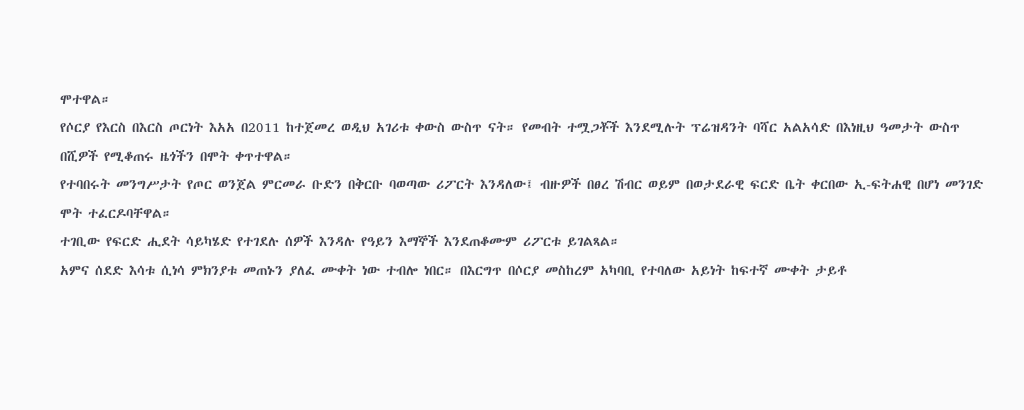ሞተዋል።
የሶርያ የእርስ በእርስ ጦርነት እአአ በ2011 ከተጀመረ ወዲህ አገሪቱ ቀውስ ውስጥ ናት። የመብት ተሟጋቾች እንደሚሉት ፕሬዝዳንት ባሻር አልአሳድ በእነዚህ ዓመታት ውስጥ በሺዎች የሚቆጠሩ ዜጎችን በሞት ቀጥተዋል።
የተባበሩት መንግሥታት የጦር ወንጀል ምርመራ ቡድን በቅርቡ ባወጣው ሪፖርት እንዳለው፤ ብዙዎች በፀረ ሽብር ወይም በወታደራዊ ፍርድ ቤት ቀርበው ኢ-ፍትሐዊ በሆነ መንገድ ሞት ተፈርዶባቸዋል።
ተገቢው የፍርድ ሒደት ሳይካሄድ የተገደሉ ሰዎች እንዳሉ የዓይን እማኞች እንደጠቆሙም ሪፖርቱ ይገልጻል።
አምና ሰደድ እሳቱ ሲነሳ ምክንያቱ መጠኑን ያለፈ ሙቀት ነው ተብሎ ነበር። በእርግጥ በሶርያ መስከረም አካባቢ የተባለው አይነት ከፍተኛ ሙቀት ታይቶ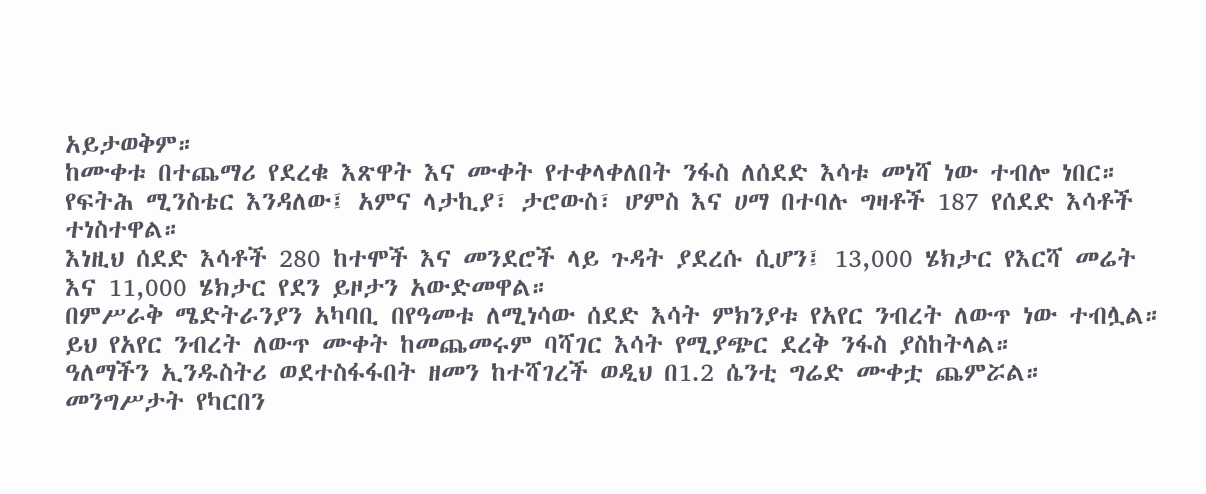አይታወቅም።
ከሙቀቱ በተጨማሪ የደረቁ እጽዋት እና ሙቀት የተቀላቀለበት ንፋስ ለሰደድ እሳቱ መነሻ ነው ተብሎ ነበር።
የፍትሕ ሚንስቴር እንዳለው፤ አምና ላታኪያ፣ ታሮውስ፣ ሆምስ እና ሀማ በተባሉ ግዛቶች 187 የሰደድ እሳቶች ተነስተዋል።
እነዚህ ሰደድ እሳቶች 280 ከተሞች እና መንደሮች ላይ ጉዳት ያደረሱ ሲሆን፤ 13,000 ሄክታር የእርሻ መሬት እና 11,000 ሄክታር የደን ይዞታን አውድመዋል።
በምሥራቅ ሜድትራንያን አካባቢ በየዓመቱ ለሚነሳው ሰደድ እሳት ምክንያቱ የአየር ንብረት ለውጥ ነው ተብሏል።
ይህ የአየር ንብረት ለውጥ ሙቀት ከመጨመሩም ባሻገር እሳት የሚያጭር ደረቅ ንፋስ ያስከትላል።
ዓለማችን ኢንዱስትሪ ወደተስፋፋበት ዘመን ከተሻገረች ወዲህ በ1.2 ሴንቲ ግሬድ ሙቀቷ ጨምሯል። መንግሥታት የካርበን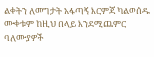ልቀትን ለመግታት አፋጣኝ እርምጃ ካልወሰዱ ሙቀቱም ከዚህ በላይ እንደሚጨምር ባለሙያዎች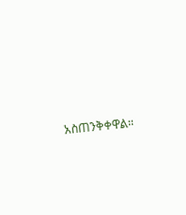አስጠንቅቀዋል።